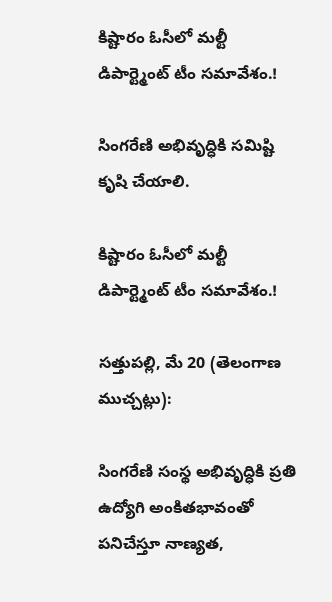కిష్టారం ఓసీలో మల్టీ డిపార్ట్మెంట్ టీం సమావేశం.!

సింగరేణి అభివృద్ధికి సమిష్టి కృషి చేయాలి.

కిష్టారం ఓసీలో మల్టీ డిపార్ట్మెంట్ టీం సమావేశం.!

సత్తుపల్లి, మే 20 (తెలంగాణ ముచ్చట్లు):

సింగరేణి సంస్థ అభివృద్ధికి ప్రతి ఉద్యోగి అంకితభావంతో పనిచేస్తూ నాణ్యత,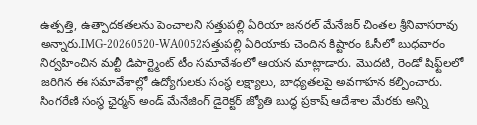ఉత్పత్తి, ఉత్పాదకతలను పెంచాలని సత్తుపల్లి ఏరియా జనరల్ మేనేజర్ చింతల శ్రీనివాసరావు అన్నారు.IMG-20260520-WA0052సత్తుపల్లి ఏరియాకు చెందిన కిష్టారం ఓసీలో బుధవారం నిర్వహించిన మల్టీ డిపార్ట్మెంట్ టీం సమావేశంలో ఆయన మాట్లాడారు. మొదటి, రెండో షిఫ్ట్‌లలో జరిగిన ఈ సమావేశాల్లో ఉద్యోగులకు సంస్థ లక్ష్యాలు, బాధ్యతలపై అవగాహన కల్పించారు. సింగరేణి సంస్థ ఛైర్మన్ అండ్ మేనేజింగ్ డైరెక్టర్ జ్యోతి బుద్ధ ప్రకాష్ ఆదేశాల మేరకు అన్ని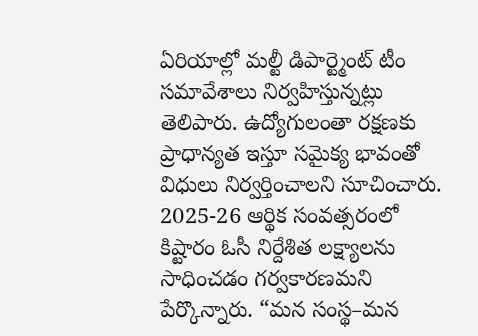ఏరియాల్లో మల్టీ డిపార్ట్మెంట్ టీం సమావేశాలు నిర్వహిస్తున్నట్లు తెలిపారు. ఉద్యోగులంతా రక్షణకు ప్రాధాన్యత ఇస్తూ సమైక్య భావంతో విధులు నిర్వర్తించాలని సూచించారు. 2025-26 ఆర్థిక సంవత్సరంలో కిష్టారం ఓసీ నిర్దేశిత లక్ష్యాలను సాధించడం గర్వకారణమని పేర్కొన్నారు. “మన సంస్థ–మన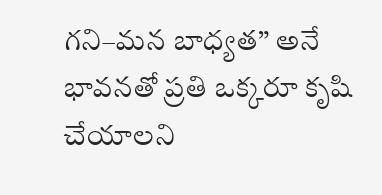గని–మన బాధ్యత” అనే భావనతో ప్రతి ఒక్కరూ కృషి చేయాలని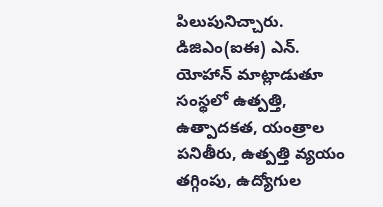పిలుపునిచ్చారు. డిజిఎం(ఐఈ) ఎన్. యోహాన్ మాట్లాడుతూ సంస్థలో ఉత్పత్తి, ఉత్పాదకత, యంత్రాల పనితీరు, ఉత్పత్తి వ్యయం తగ్గింపు, ఉద్యోగుల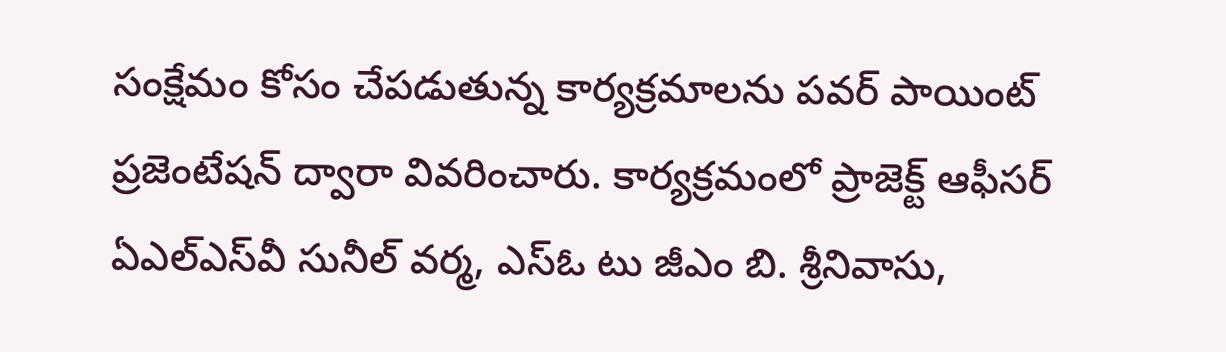సంక్షేమం కోసం చేపడుతున్న కార్యక్రమాలను పవర్ పాయింట్ ప్రజెంటేషన్ ద్వారా వివరించారు. కార్యక్రమంలో ప్రాజెక్ట్ ఆఫీసర్ ఏఎల్ఎస్‌వీ సునీల్ వర్మ, ఎస్ఓ టు జీఎం బి. శ్రీనివాసు,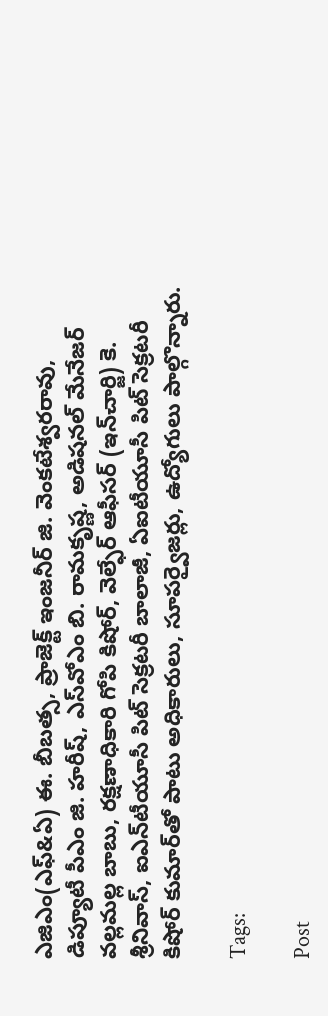ఎజిఎం(ఎఫ్&ఏ) ఈ. బీబత్స, ప్రాజెక్ట్ ఇంజనీర్ జి. వెంకటేశ్వరరావు, డిప్యూటీ పీఎం జి. హరీష్, ఎస్‌వోఎం బి. రామకృష్ణ, అడిషనల్ మేనేజర్ వల్లమల్ల బాబు, రక్షణాధికారి గోపి కిషోర్, వెల్ఫేర్ ఆఫీసర్ (ఇన్‌చార్జి) కె. శ్రీనివాస్, ఐఎన్‌టీయూసీ పిట్ సెక్రటరీ బాలాజీ, ఏఐటీయూసీ పిట్ సెక్రటరీ కిషోర్ కుమార్‌తో పాటు అధికారులు, సూపర్వైజర్లు, ఉద్యోగులు పాల్గొన్నారు.

Tags:

Post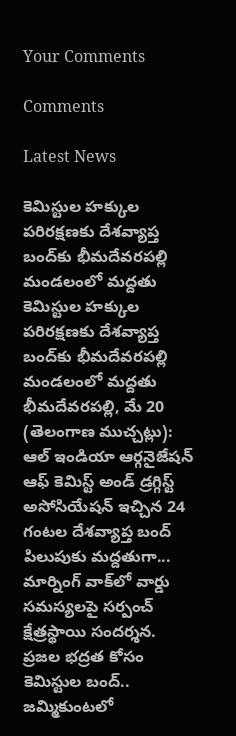Your Comments

Comments

Latest News

కెమిస్టుల హక్కుల పరిరక్షణకు దేశవ్యాప్త బంద్‌కు భీమదేవరపల్లి మండలంలో మద్దతు కెమిస్టుల హక్కుల పరిరక్షణకు దేశవ్యాప్త బంద్‌కు భీమదేవరపల్లి మండలంలో మద్దతు
భీమదేవరపల్లి, మే 20 (తెలంగాణ ముచ్చట్లు): ఆల్ ఇండియా ఆర్గనైజేషన్ ఆఫ్ కెమిస్ట్ అండ్ డ్రగ్గిస్ట్ అసోసియేషన్ ఇచ్చిన 24 గంటల దేశవ్యాప్త బంద్ పిలుపుకు మద్దతుగా...
మార్నింగ్ వాక్‌లో వార్డు సమస్యలపై సర్పంచ్ క్షేత్రస్థాయి సందర్శన.
ప్రజల భద్రత కోసం కెమిస్టుల బంద్.. జమ్మికుంటలో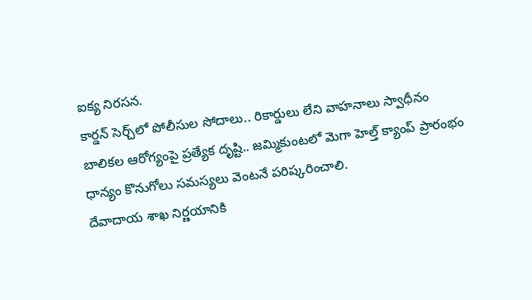ఐక్య నిరసన.
కార్డన్ సెర్చ్‌లో పోలీసుల సోదాలు.. రికార్డులు లేని వాహనాలు స్వాధీనం
బాలికల ఆరోగ్యంపై ప్రత్యేక దృష్టి.. జమ్మికుంటలో మెగా హెల్త్ క్యాంప్ ప్రారంభం
ధాన్యం కొనుగోలు సమస్యలు వెంటనే పరిష్కరించాలి.
దేవాదాయ శాఖ నిర్ణయానికి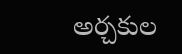అర్చకుల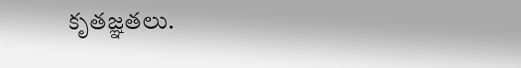కృతజ్ఞతలు.